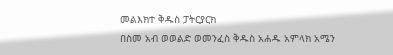መልእክተ ቅዱስ ፓትርያርክ
በስመ አብ ወወልድ ወመንፈስ ቅዱስ አሐዱ አምላክ አሜን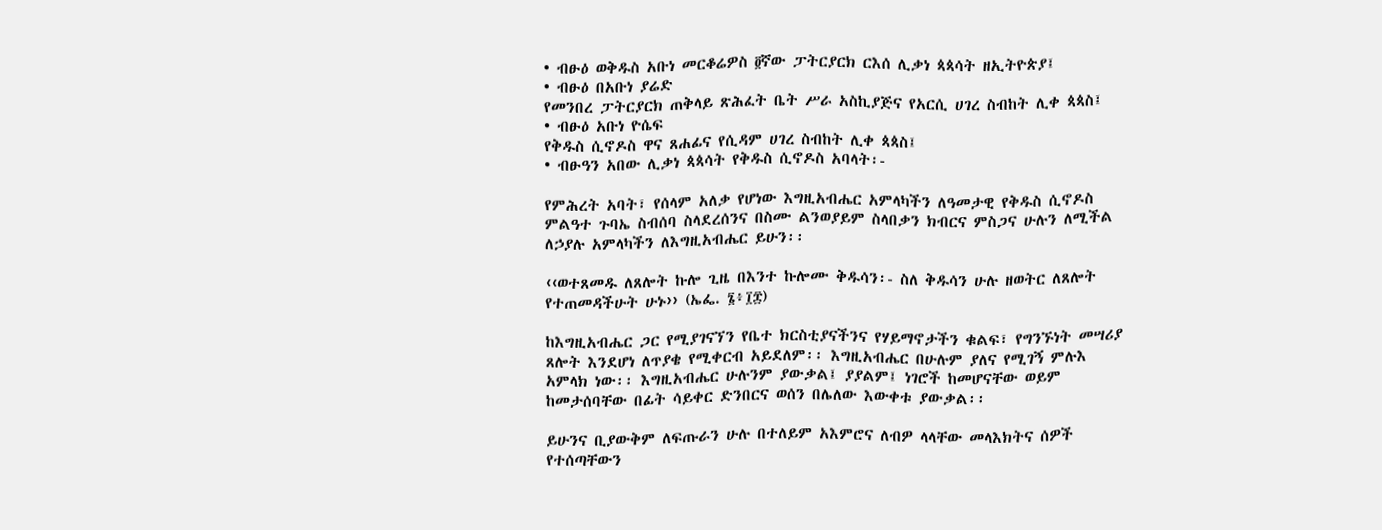• ብፁዕ ወቅዱስ አቡነ መርቆሬዎስ ፬ኛው ፓትርያርክ ርእሰ ሊቃነ ጳጳሳት ዘኢትዮጵያ፤
• ብፁዕ በአቡነ ያሬድ
የመንበረ ፓትርያርክ ጠቅላይ ጽሕፈት ቤት ሥራ አስኪያጅና የአርሲ ሀገረ ስብከት ሊቀ ጳጳስ፤
• ብፁዕ አቡነ ዮሴፍ
የቅዱስ ሲኖዶስ ዋና ጸሐፊና የሲዳም ሀገረ ስብከት ሊቀ ጳጳስ፤
• ብፁዓን አበው ሊቃነ ጳጳሳት የቅዱስ ሲኖዶስ አባላት፡-

የምሕረት አባት፣ የሰላም አለቃ የሆነው እግዚአብሔር አምላካችን ለዓመታዊ የቅዱስ ሲኖዶስ ምልዓተ ጉባኤ ስብሰባ ስላደረሰንና በስሙ ልንወያይም ስላበቃን ክብርና ምስጋና ሁሉን ለሚችል ለኃያሉ አምላካችን ለእግዚአብሔር ይሁን፡፡

‹‹ወተጸመዱ ለጸሎት ኩሎ ጊዜ በእንተ ኩሎሙ ቅዱሳን፡- ስለ ቅዱሳን ሁሉ ዘወትር ለጸሎት የተጠመዳችሁት ሁኑ›› (ኤፌ. ፮፥፲፰)

ከእግዚአብሔር ጋር የሚያገናኘን የቤተ ክርስቲያናችንና የሃይማኖታችን ቁልፍ፣ የግንኙነት መሣሪያ ጸሎት እንደሆነ ለጥያቄ የሚቀርብ አይደለም፡፡ እግዚአብሔር በሁሉም ያለና የሚገኝ ምሉእ አምላክ ነው፡፡ እግዚአብሔር ሁሉንም ያውቃል፤ ያያልም፤ ነገሮች ከመሆናቸው ወይም ከመታሰባቸው በፊት ሳይቀር ድንበርና ወሰን በሌለው እውቀቱ ያውቃል፡፡

ይሁንና ቢያውቅም ለፍጡራን ሁሉ በተለይም አእምሮና ለብዎ ላላቸው መላእክትና ሰዎች የተሰጣቸውን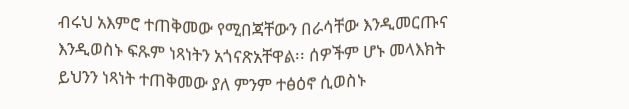ብሩህ አእምሮ ተጠቅመው የሚበጃቸውን በራሳቸው እንዲመርጡና እንዲወስኑ ፍጹም ነጻነትን አጎናጽአቸዋል፡፡ ሰዎችም ሆኑ መላእክት ይህንን ነጻነት ተጠቅመው ያለ ምንም ተፅዕኖ ሲወስኑ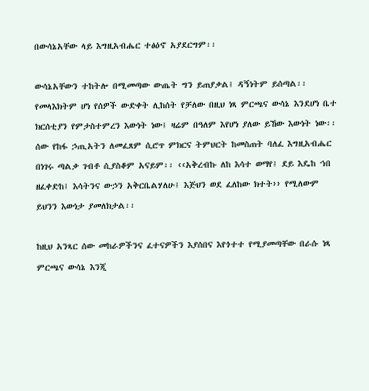በውሳኔአቸው ላይ እግዚአብሔር ተፅዕኖ አያደርግም፡፡

ውሳኔአቸውን ተከትሎ በሚመጣው ውጤት ግን ይጠያቃል፤ ዳኝነትም ይሰጣል፡፡ የመላእክትም ሆነ የሰዎች ውድቀት ሊከሰት የቻለው በዚህ ነጻ ምርጫና ውሳኔ እንደሆነ ቤተ ክርሰቲያን የምታስተምረን እውነት ነው፤ ዛሬም በዓለም እየሆነ ያለው ይኸው እውነት ነው፡፡
ሰው የከፋ ኃጢአትን ለመፈጸም ሲሮጥ ምክርና ትምህርት ከመስጠት ባለፈ እግዚአብሔር በነገሩ ጣልቃ ገብቶ ሲያስቆም አናይም፡፡ ‹‹አቅረብኩ ለከ እሳተ ወማየ፤ ደይ እዴከ ኀበ ዘፈቀድከ፤ እሳትንና ውኃን አቅርቤልሃለሁ፤ እጅህን ወደ ፈለከው ክተት›› የሚለውም ይህንን እውነታ ያመለክታል፡፡

ከዚህ አንጻር ሰው መከራዎችንና ፈተናዎችን እያሰበና እየጎተተ የሚያመጣቸው በራሱ ነጻ ምርጫና ውሳኔ እንጂ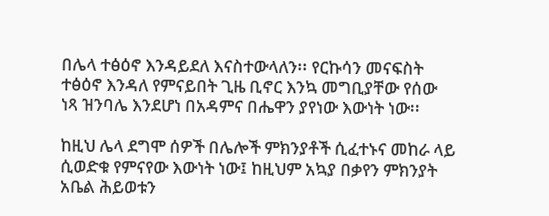በሌላ ተፅዕኖ እንዳይደለ እናስተውላለን፡፡ የርኩሳን መናፍስት ተፅዕኖ እንዳለ የምናይበት ጊዜ ቢኖር እንኳ መግቢያቸው የሰው ነጻ ዝንባሌ እንደሆነ በአዳምና በሔዋን ያየነው እውነት ነው፡፡

ከዚህ ሌላ ደግሞ ሰዎች በሌሎች ምክንያቶች ሲፈተኑና መከራ ላይ ሲወድቁ የምናየው እውነት ነው፤ ከዚህም አኳያ በቃየን ምክንያት አቤል ሕይወቱን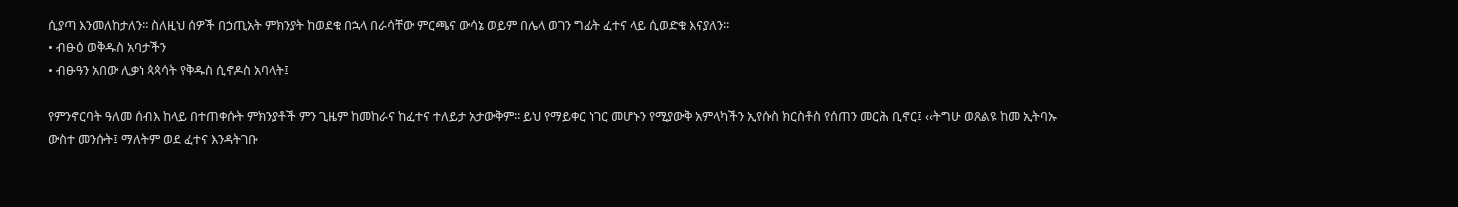ሲያጣ እንመለከታለን፡፡ ስለዚህ ሰዎች በኃጢአት ምክንያት ከወደቁ በኋላ በራሳቸው ምርጫና ውሳኔ ወይም በሌላ ወገን ግፊት ፈተና ላይ ሲወድቁ እናያለን፡፡
• ብፁዕ ወቅዱስ አባታችን
• ብፁዓን አበው ሊቃነ ጳጳሳት የቅዱስ ሲኖዶስ አባላት፤

የምንኖርባት ዓለመ ሰብእ ከላይ በተጠቀሱት ምክንያቶች ምን ጊዜም ከመከራና ከፈተና ተለይታ አታውቅም፡፡ ይህ የማይቀር ነገር መሆኑን የሚያውቅ አምላካችን ኢየሱስ ክርስቶስ የሰጠን መርሕ ቢኖር፤ ‹‹ትግሁ ወጸልዩ ከመ ኢትባኡ ውስተ መንሱት፤ ማለትም ወደ ፈተና እንዳትገቡ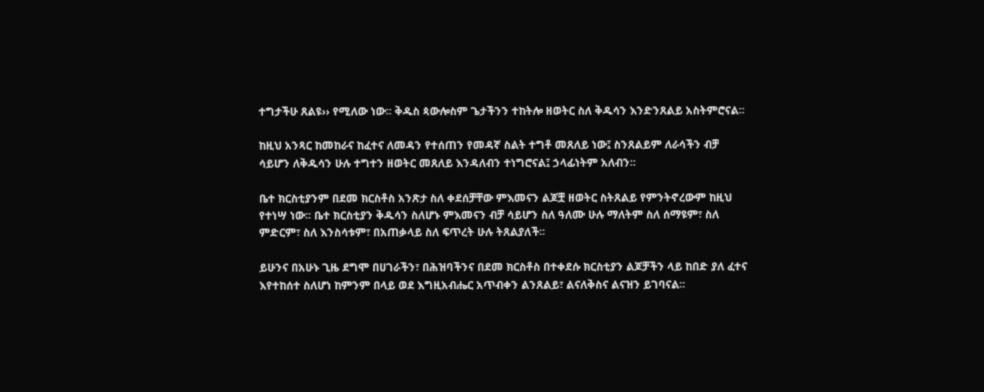ተግታችሁ ጸልዩ›› የሚለው ነው፡፡ ቅዱስ ጳውሎስም ጌታችንን ተከትሎ ዘወትር ስለ ቅዱሳን እንድንጸልይ አስትምሮናል፡፡

ከዚህ አንጻር ከመከራና ከፈተና ለመዳን የተሰጠን የመዳኛ ስልት ተግቶ መጸለይ ነው፤ ስንጸልይም ለራሳችን ብቻ ሳይሆን ለቅዱሳን ሁሉ ተግተን ዘወትር መጸለይ እንዳለብን ተነግሮናል፤ ኃላፊነትም አለብን፡፡

ቤተ ክርስቲያንም በደመ ክርስቶስ አንጽታ ስለ ቀደሰቻቸው ምእመናን ልጆቿ ዘወትር ስትጸልይ የምንትኖረውም ከዚህ የተነሣ ነው፡፡ ቤተ ክርስቲያን ቅዱሳን ስለሆኑ ምእመናን ብቻ ሳይሆን ስለ ዓለሙ ሁሉ ማለትም ስለ ሰማዩም፣ ስለ ምድርም፣ ስለ እንስሳቱም፣ በአጠቃላይ ስለ ፍጥረት ሁሉ ትጸልያለች፡፡

ይሁንና በአሁኑ ጊዜ ደግሞ በሀገራችን፣ በሕዝባችንና በደመ ክርስቶስ በተቀደሱ ክርስቲያን ልጆቻችን ላይ ከበድ ያለ ፈተና እየተከሰተ ስለሆነ ከምንም በላይ ወደ እግዚአብሔር አጥብቀን ልንጸልይ፣ ልናለቅስና ልናዝን ይገባናል፡፡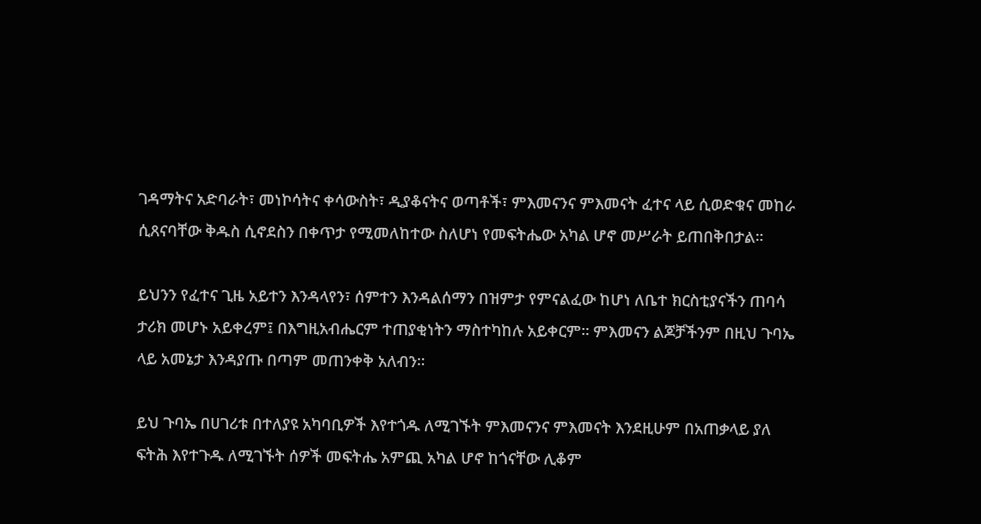ገዳማትና አድባራት፣ መነኮሳትና ቀሳውስት፣ ዲያቆናትና ወጣቶች፣ ምእመናንና ምእመናት ፈተና ላይ ሲወድቁና መከራ ሲጸናባቸው ቅዱስ ሲኖደስን በቀጥታ የሚመለከተው ስለሆነ የመፍትሔው አካል ሆኖ መሥራት ይጠበቅበታል፡፡

ይህንን የፈተና ጊዜ አይተን እንዳላየን፣ ሰምተን እንዳልሰማን በዝምታ የምናልፈው ከሆነ ለቤተ ክርስቲያናችን ጠባሳ ታሪክ መሆኑ አይቀረም፤ በእግዚአብሔርም ተጠያቂነትን ማስተካከሉ አይቀርም፡፡ ምእመናን ልጆቻችንም በዚህ ጉባኤ ላይ አመኔታ እንዳያጡ በጣም መጠንቀቅ አለብን፡፡

ይህ ጉባኤ በሀገሪቱ በተለያዩ አካባቢዎች እየተጎዱ ለሚገኙት ምእመናንና ምእመናት እንደዚሁም በአጠቃላይ ያለ ፍትሕ እየተጉዱ ለሚገኙት ሰዎች መፍትሔ አምጪ አካል ሆኖ ከጎናቸው ሊቆም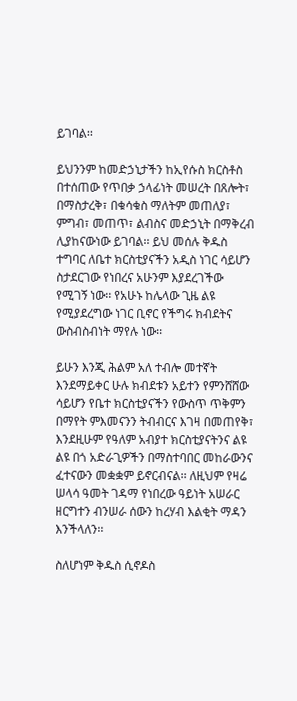ይገባል፡፡

ይህንንም ከመድኃኒታችን ከኢየሱስ ክርስቶስ በተሰጠው የጥበቃ ኃላፊነት መሠረት በጸሎት፣ በማስታረቅ፣ በቁሳቁስ ማለትም መጠለያ፣ ምግብ፣ መጠጥ፣ ልብስና መድኃኒት በማቅረብ ሊያከናውነው ይገባል፡፡ ይህ መሰሉ ቅዱስ ተግባር ለቤተ ክርስቲያናችን አዲስ ነገር ሳይሆን ስታደርገው የነበረና አሁንም እያደረገችው የሚገኝ ነው፡፡ የአሁኑ ከሌላው ጊዜ ልዩ የሚያደረግው ነገር ቢኖር የችግሩ ክብደትና ውስብስብነት ማየሉ ነው፡፡

ይሁን እንጂ ሕልም አለ ተብሎ መተኛት እንደማይቀር ሁሉ ክብደቱን አይተን የምንሸሸው ሳይሆን የቤተ ክርስቲያናችን የውስጥ ጥቅምን በማየት ምእመናንን ትብብርና እገዛ በመጠየቅ፣ እንደዚሁም የዓለም አብያተ ክርስቲያናትንና ልዩ ልዩ በጎ አድራጊዎችን በማስተባበር መከራውንና ፈተናውን መቋቋም ይኖርብናል፡፡ ለዚህም የዛሬ ሠላሳ ዓመት ገዳማ የነበረው ዓይነት አሠራር ዘርግተን ብንሠራ ሰውን ከረሃብ እልቂት ማዳን እንችላለን፡፡

ስለሆነም ቅዱስ ሲኖዶስ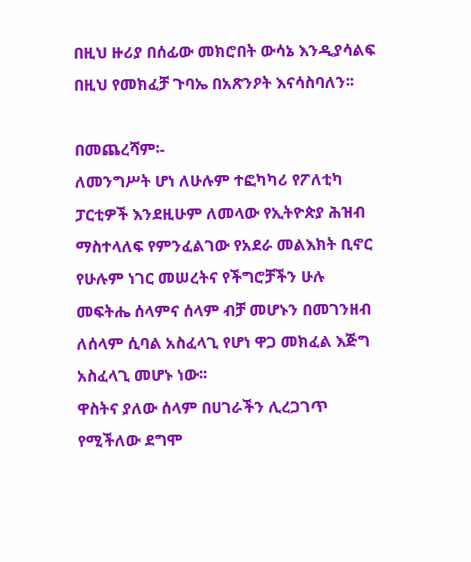በዚህ ዙሪያ በሰፊው መክሮበት ውሳኔ እንዲያሳልፍ በዚህ የመክፈቻ ጉባኤ በአጽንዖት እናሳስባለን፡፡

በመጨረሻም፡-
ለመንግሥት ሆነ ለሁሉም ተፎካካሪ የፖለቲካ ፓርቲዎች እንደዚሁም ለመላው የኢትዮጵያ ሕዝብ ማስተላለፍ የምንፈልገው የአደራ መልእክት ቢኖር የሁሉም ነገር መሠረትና የችግሮቻችን ሁሉ መፍትሔ ሰላምና ሰላም ብቻ መሆኑን በመገንዘብ ለሰላም ሲባል አስፈላጊ የሆነ ዋጋ መክፈል እጅግ አስፈላጊ መሆኑ ነው፡፡
ዋስትና ያለው ሰላም በሀገራችን ሊረጋገጥ የሚችለው ደግሞ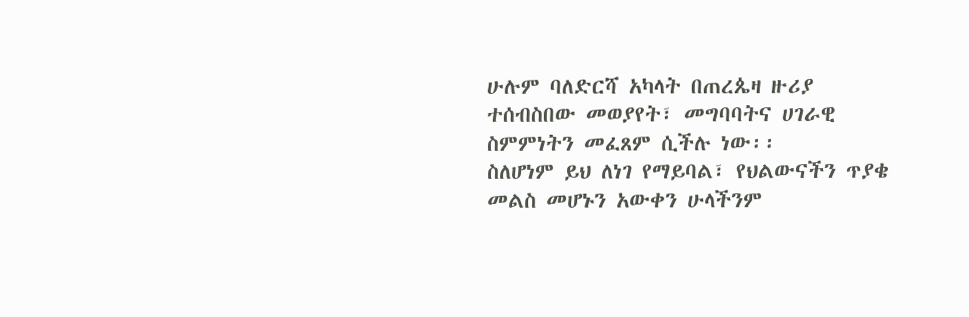ሁሉም ባለድርሻ አካላት በጠረጴዛ ዙሪያ ተሰብስበው መወያየት፣ መግባባትና ሀገራዊ ስምምነትን መፈጸም ሲችሉ ነው፡፡
ስለሆነም ይህ ለነገ የማይባል፣ የህልውናችን ጥያቄ መልስ መሆኑን አውቀን ሁላችንም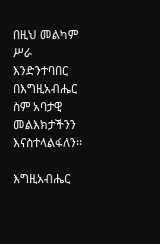በዚህ መልካም ሥራ እንድንተባበር በእግዚአብሔር ስም አባታዊ መልእክታችንን እናስተላልፋለን፡፡

እግዚአብሔር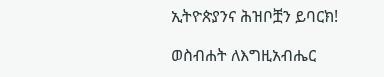ኢትዮጵያንና ሕዝቦቿን ይባርክ!

ወስብሐት ለእግዚአብሔር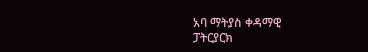አባ ማትያስ ቀዳማዊ
ፓትርያርክ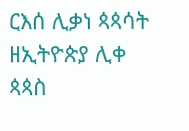ርእሰ ሊቃነ ጳጳሳት ዘኢትዮጵያ ሊቀ ጳጳስ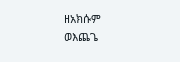ዘአክሱም
ወእጨጌ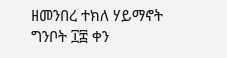ዘመንበረ ተክለ ሃይማኖት
ግንቦት ፲፰ ቀን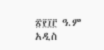፳፻፲፫ ዓ.ም
አዲስ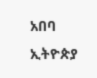አበባ
ኢትዮጵያ